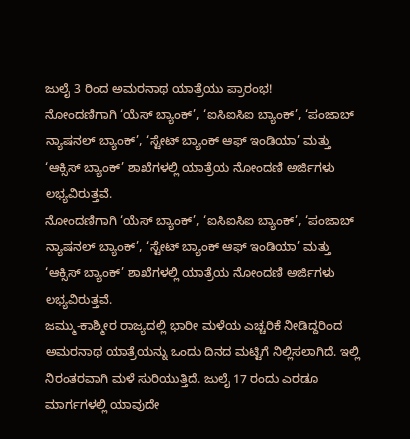ಜುಲೈ 3 ರಿಂದ ಅಮರನಾಥ ಯಾತ್ರೆಯು ಪ್ರಾರಂಭ!
ನೋಂದಣಿಗಾಗಿ ‘ಯೆಸ್ ಬ್ಯಾಂಕ್’, ‘ಐಸಿಐಸಿಐ ಬ್ಯಾಂಕ್’, ‘ಪಂಜಾಬ್ ನ್ಯಾಷನಲ್ ಬ್ಯಾಂಕ್’, ‘ಸ್ಟೇಟ್ ಬ್ಯಾಂಕ್ ಆಫ್ ಇಂಡಿಯಾ’ ಮತ್ತು ‘ಆಕ್ಸಿಸ್ ಬ್ಯಾಂಕ್’ ಶಾಖೆಗಳಲ್ಲಿ ಯಾತ್ರೆಯ ನೋಂದಣಿ ಅರ್ಜಿಗಳು ಲಭ್ಯವಿರುತ್ತವೆ.
ನೋಂದಣಿಗಾಗಿ ‘ಯೆಸ್ ಬ್ಯಾಂಕ್’, ‘ಐಸಿಐಸಿಐ ಬ್ಯಾಂಕ್’, ‘ಪಂಜಾಬ್ ನ್ಯಾಷನಲ್ ಬ್ಯಾಂಕ್’, ‘ಸ್ಟೇಟ್ ಬ್ಯಾಂಕ್ ಆಫ್ ಇಂಡಿಯಾ’ ಮತ್ತು ‘ಆಕ್ಸಿಸ್ ಬ್ಯಾಂಕ್’ ಶಾಖೆಗಳಲ್ಲಿ ಯಾತ್ರೆಯ ನೋಂದಣಿ ಅರ್ಜಿಗಳು ಲಭ್ಯವಿರುತ್ತವೆ.
ಜಮ್ಮು-ಕಾಶ್ಮೀರ ರಾಜ್ಯದಲ್ಲಿ ಭಾರೀ ಮಳೆಯ ಎಚ್ಚರಿಕೆ ನೀಡಿದ್ದರಿಂದ ಅಮರನಾಥ ಯಾತ್ರೆಯನ್ನು ಒಂದು ದಿನದ ಮಟ್ಟಿಗೆ ನಿಲ್ಲಿಸಲಾಗಿದೆ. ಇಲ್ಲಿ ನಿರಂತರವಾಗಿ ಮಳೆ ಸುರಿಯುತ್ತಿದೆ. ಜುಲೈ 17 ರಂದು ಎರಡೂ ಮಾರ್ಗಗಳಲ್ಲಿ ಯಾವುದೇ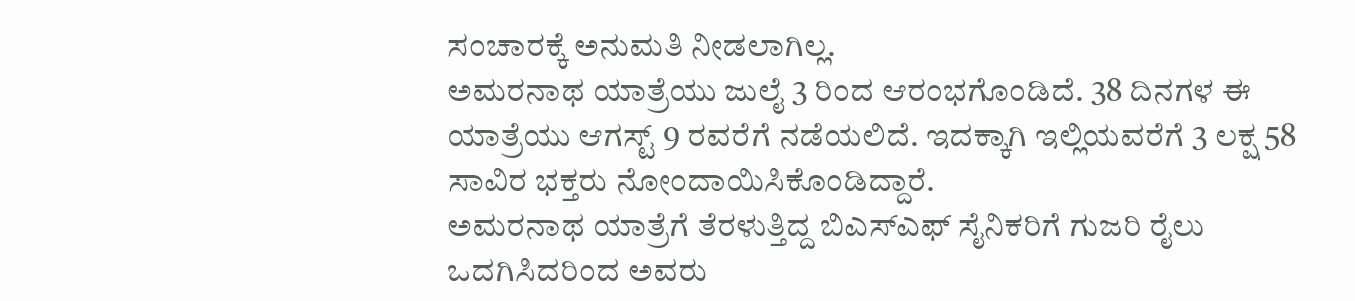ಸಂಚಾರಕ್ಕೆ ಅನುಮತಿ ನೀಡಲಾಗಿಲ್ಲ.
ಅಮರನಾಥ ಯಾತ್ರೆಯು ಜುಲೈ 3 ರಿಂದ ಆರಂಭಗೊಂಡಿದೆ. 38 ದಿನಗಳ ಈ ಯಾತ್ರೆಯು ಆಗಸ್ಟ್ 9 ರವರೆಗೆ ನಡೆಯಲಿದೆ. ಇದಕ್ಕಾಗಿ ಇಲ್ಲಿಯವರೆಗೆ 3 ಲಕ್ಷ 58 ಸಾವಿರ ಭಕ್ತರು ನೋಂದಾಯಿಸಿಕೊಂಡಿದ್ದಾರೆ.
ಅಮರನಾಥ ಯಾತ್ರೆಗೆ ತೆರಳುತ್ತಿದ್ದ ಬಿಎಸ್ಎಫ್ ಸೈನಿಕರಿಗೆ ಗುಜರಿ ರೈಲು ಒದಗಿಸಿದರಿಂದ ಅವರು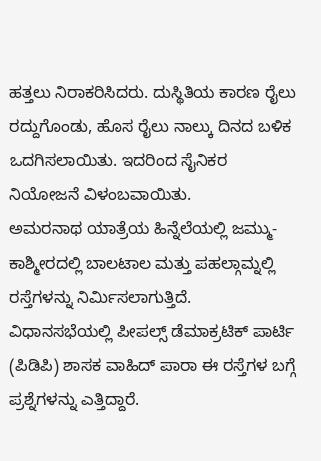ಹತ್ತಲು ನಿರಾಕರಿಸಿದರು. ದುಸ್ಥಿತಿಯ ಕಾರಣ ರೈಲು ರದ್ದುಗೊಂಡು, ಹೊಸ ರೈಲು ನಾಲ್ಕು ದಿನದ ಬಳಿಕ ಒದಗಿಸಲಾಯಿತು. ಇದರಿಂದ ಸೈನಿಕರ ನಿಯೋಜನೆ ವಿಳಂಬವಾಯಿತು.
ಅಮರನಾಥ ಯಾತ್ರೆಯ ಹಿನ್ನೆಲೆಯಲ್ಲಿ ಜಮ್ಮು-ಕಾಶ್ಮೀರದಲ್ಲಿ ಬಾಲಟಾಲ ಮತ್ತು ಪಹಲ್ಗಾಮ್ನಲ್ಲಿ ರಸ್ತೆಗಳನ್ನು ನಿರ್ಮಿಸಲಾಗುತ್ತಿದೆ. ವಿಧಾನಸಭೆಯಲ್ಲಿ ಪೀಪಲ್ಸ್ ಡೆಮಾಕ್ರಟಿಕ್ ಪಾರ್ಟಿ (ಪಿಡಿಪಿ) ಶಾಸಕ ವಾಹಿದ್ ಪಾರಾ ಈ ರಸ್ತೆಗಳ ಬಗ್ಗೆ ಪ್ರಶ್ನೆಗಳನ್ನು ಎತ್ತಿದ್ದಾರೆ.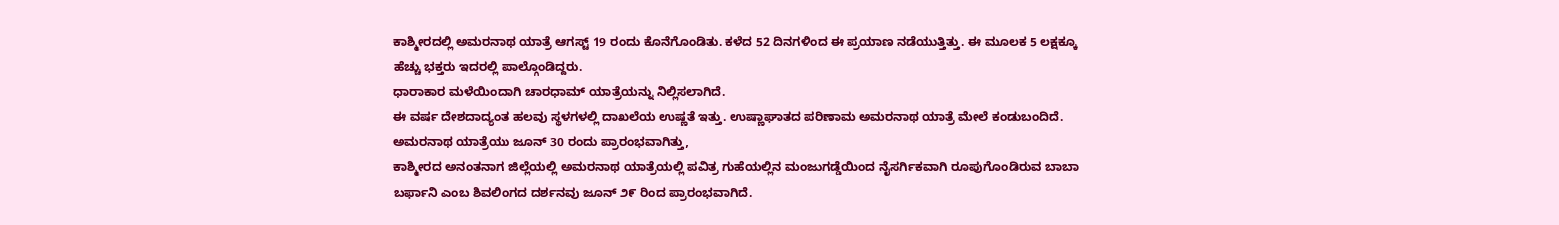ಕಾಶ್ಮೀರದಲ್ಲಿ ಅಮರನಾಥ ಯಾತ್ರೆ ಆಗಸ್ಟ್ 19 ರಂದು ಕೊನೆಗೊಂಡಿತು. ಕಳೆದ 52 ದಿನಗಳಿಂದ ಈ ಪ್ರಯಾಣ ನಡೆಯುತ್ತಿತ್ತು. ಈ ಮೂಲಕ 5 ಲಕ್ಷಕ್ಕೂ ಹೆಚ್ಚು ಭಕ್ತರು ಇದರಲ್ಲಿ ಪಾಲ್ಗೊಂಡಿದ್ದರು.
ಧಾರಾಕಾರ ಮಳೆಯಿಂದಾಗಿ ಚಾರಧಾಮ್ ಯಾತ್ರೆಯನ್ನು ನಿಲ್ಲಿಸಲಾಗಿದೆ.
ಈ ವರ್ಷ ದೇಶದಾದ್ಯಂತ ಹಲವು ಸ್ಥಳಗಳಲ್ಲಿ ದಾಖಲೆಯ ಉಷ್ಣತೆ ಇತ್ತು. ಉಷ್ಣಾಘಾತದ ಪರಿಣಾಮ ಅಮರನಾಥ ಯಾತ್ರೆ ಮೇಲೆ ಕಂಡುಬಂದಿದೆ. ಅಮರನಾಥ ಯಾತ್ರೆಯು ಜೂನ್ 30 ರಂದು ಪ್ರಾರಂಭವಾಗಿತ್ತು,
ಕಾಶ್ಮೀರದ ಅನಂತನಾಗ ಜಿಲ್ಲೆಯಲ್ಲಿ ಅಮರನಾಥ ಯಾತ್ರೆಯಲ್ಲಿ ಪವಿತ್ರ ಗುಹೆಯಲ್ಲಿನ ಮಂಜುಗಡ್ಡೆಯಿಂದ ನೈಸರ್ಗಿಕವಾಗಿ ರೂಪುಗೊಂಡಿರುವ ಬಾಬಾ ಬರ್ಫಾನಿ ಎಂಬ ಶಿವಲಿಂಗದ ದರ್ಶನವು ಜೂನ್ ೨೯ ರಿಂದ ಪ್ರಾರಂಭವಾಗಿದೆ.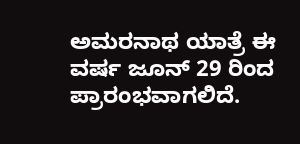ಅಮರನಾಥ ಯಾತ್ರೆ ಈ ವರ್ಷ ಜೂನ್ 29 ರಿಂದ ಪ್ರಾರಂಭವಾಗಲಿದೆ.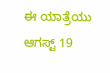ಈ ಯಾತ್ರೆಯು ಆಗಸ್ಟ್ 19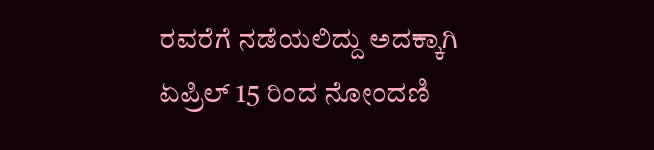ರವರೆಗೆ ನಡೆಯಲಿದ್ದು ಅದಕ್ಕಾಗಿ ಏಪ್ರಿಲ್ 15 ರಿಂದ ನೋಂದಣಿ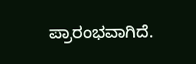ಪ್ರಾರಂಭವಾಗಿದೆ.